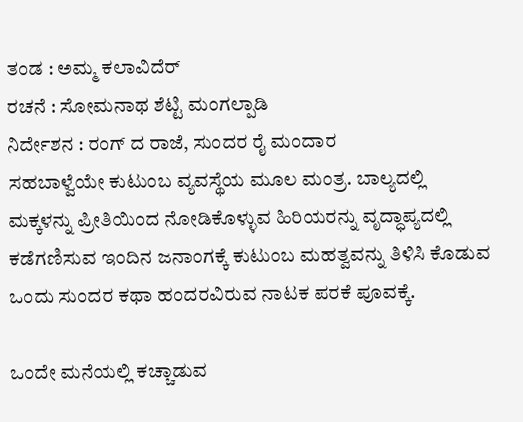ತಂಡ : ಅಮ್ಮ ಕಲಾವಿದೆರ್
ರಚನೆ : ಸೋಮನಾಥ ಶೆಟ್ಟಿ ಮಂಗಲ್ಪಾಡಿ
ನಿರ್ದೇಶನ : ರಂಗ್ ದ ರಾಜೆ, ಸುಂದರ ರೈ ಮಂದಾರ
ಸಹಬಾಳ್ವೆಯೇ ಕುಟುಂಬ ವ್ಯವಸ್ಥೆಯ ಮೂಲ ಮಂತ್ರ. ಬಾಲ್ಯದಲ್ಲಿ ಮಕ್ಕಳನ್ನು ಪ್ರೀತಿಯಿಂದ ನೋಡಿಕೊಳ್ಳುವ ಹಿರಿಯರನ್ನು ವೃದ್ಧಾಪ್ಯದಲ್ಲಿ ಕಡೆಗಣಿಸುವ ಇಂದಿನ ಜನಾಂಗಕ್ಕೆ ಕುಟುಂಬ ಮಹತ್ವವನ್ನು ತಿಳಿಸಿ ಕೊಡುವ ಒಂದು ಸುಂದರ ಕಥಾ ಹಂದರವಿರುವ ನಾಟಕ ಪರಕೆ ಪೂವಕ್ಕೆ.

ಒಂದೇ ಮನೆಯಲ್ಲಿ ಕಚ್ಚಾಡುವ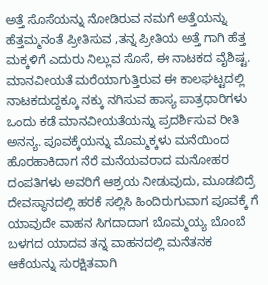ಅತ್ತೆ ಸೊಸೆಯನ್ನು ನೋಡಿರುವ ನಮಗೆ ಅತ್ತೆಯನ್ನು ಹೆತ್ತಮ್ಮನಂತೆ ಪ್ರೀತಿಸುವ ,ತನ್ನ ಪ್ರೀತಿಯ ಅತ್ತೆ ಗಾಗಿ ಹೆತ್ತ ಮಕ್ಕಳಿಗೆ ಎದುರು ನಿಲ್ಲುವ ಸೊಸೆ, ಈ ನಾಟಕದ ವೈಶಿಷ್ಟ.
ಮಾನವೀಯತೆ ಮರೆಯಾಗುತ್ತಿರುವ ಈ ಕಾಲಘಟ್ಟದಲ್ಲಿ ನಾಟಕದುದ್ದಕ್ಕೂ ನಕ್ಕು ನಗಿಸುವ ಹಾಸ್ಯ ಪಾತ್ರಧಾರಿಗಳು ಒಂದು ಕಡೆ ಮಾನವೀಯತೆಯನ್ನು ಪ್ರದರ್ಶಿಸುವ ರೀತಿ ಅನನ್ಯ. ಪೂವಕ್ಕೆಯನ್ನು ಮೊಮ್ಮಕ್ಕಳು ಮನೆಯಿಂದ ಹೊರಹಾಕಿದಾಗ ನೆರೆ ಮನೆಯವರಾದ ಮನೋಹರ ದಂಪತಿಗಳು ಅವರಿಗೆ ಆಶ್ರಯ ನೀಡುವುದು, ಮೂಡಬಿದ್ರೆ ದೇವಸ್ಥಾನದಲ್ಲಿ ಹರಕೆ ಸಲ್ಲಿಸಿ ಹಿಂದಿರುಗುವಾಗ ಪೂವಕ್ಕೆ ಗೆ ಯಾವುದೇ ವಾಹನ ಸಿಗದಾದಾಗ ಬೊಮ್ಮಯ್ಯ ಬೊಂಬೆ ಬಳಗದ ಯಾದವ ತನ್ನ ವಾಹನದಲ್ಲಿ ಮನೆತನಕ ಆಕೆಯನ್ನು ಸುರಕ್ಷಿತವಾಗಿ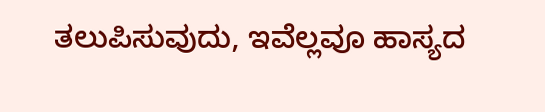ತಲುಪಿಸುವುದು, ಇವೆಲ್ಲವೂ ಹಾಸ್ಯದ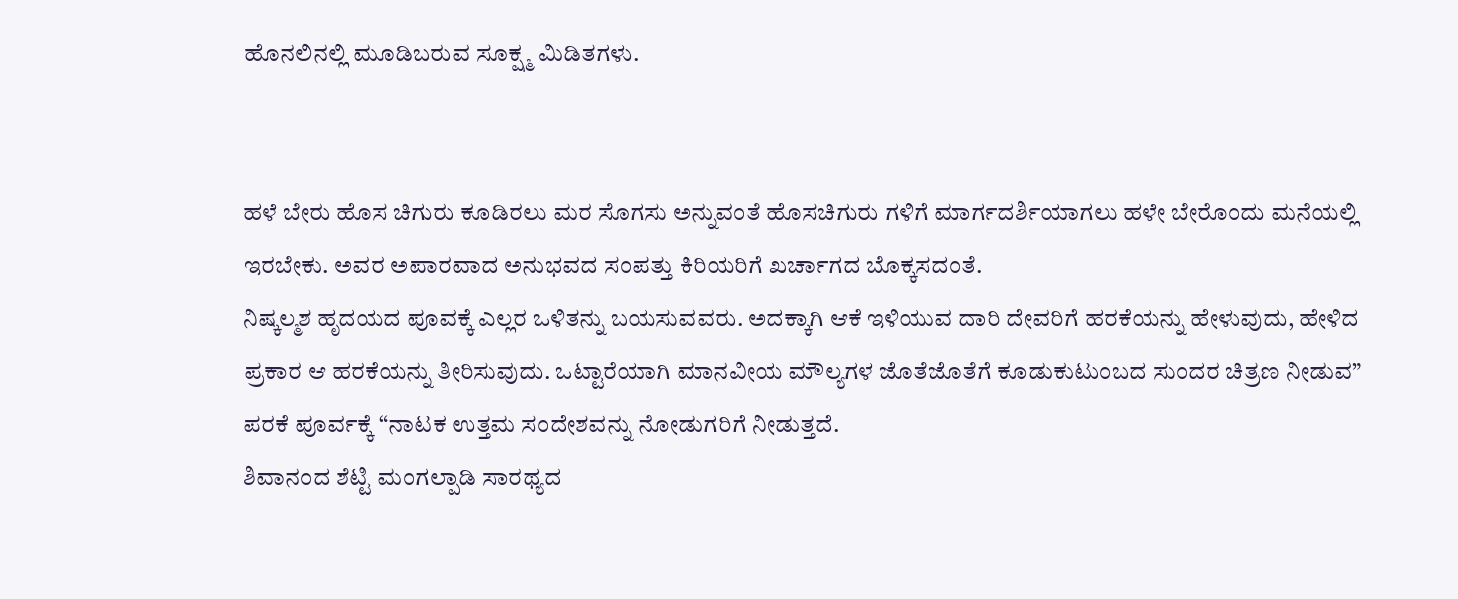ಹೊನಲಿನಲ್ಲಿ ಮೂಡಿಬರುವ ಸೂಕ್ಷ್ಮ ಮಿಡಿತಗಳು.


ಹಳೆ ಬೇರು ಹೊಸ ಚಿಗುರು ಕೂಡಿರಲು ಮರ ಸೊಗಸು ಅನ್ನುವಂತೆ ಹೊಸಚಿಗುರು ಗಳಿಗೆ ಮಾರ್ಗದರ್ಶಿಯಾಗಲು ಹಳೇ ಬೇರೊಂದು ಮನೆಯಲ್ಲಿ ಇರಬೇಕು. ಅವರ ಅಪಾರವಾದ ಅನುಭವದ ಸಂಪತ್ತು ಕಿರಿಯರಿಗೆ ಖರ್ಚಾಗದ ಬೊಕ್ಕಸದಂತೆ.
ನಿಷ್ಕಲ್ಮಶ ಹೃದಯದ ಪೂವಕ್ಕೆ ಎಲ್ಲರ ಒಳಿತನ್ನು ಬಯಸುವವರು. ಅದಕ್ಕಾಗಿ ಆಕೆ ಇಳಿಯುವ ದಾರಿ ದೇವರಿಗೆ ಹರಕೆಯನ್ನು ಹೇಳುವುದು, ಹೇಳಿದ ಪ್ರಕಾರ ಆ ಹರಕೆಯನ್ನು ತೀರಿಸುವುದು. ಒಟ್ಟಾರೆಯಾಗಿ ಮಾನವೀಯ ಮೌಲ್ಯಗಳ ಜೊತೆಜೊತೆಗೆ ಕೂಡುಕುಟುಂಬದ ಸುಂದರ ಚಿತ್ರಣ ನೀಡುವ” ಪರಕೆ ಪೂರ್ವಕ್ಕೆ “ನಾಟಕ ಉತ್ತಮ ಸಂದೇಶವನ್ನು ನೋಡುಗರಿಗೆ ನೀಡುತ್ತದೆ.
ಶಿವಾನಂದ ಶೆಟ್ಟಿ ಮಂಗಲ್ಪಾಡಿ ಸಾರಥ್ಯದ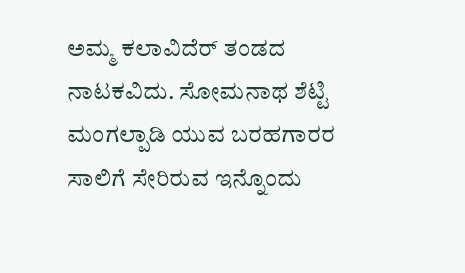ಅಮ್ಮ ಕಲಾವಿದೆರ್ ತಂಡದ ನಾಟಕವಿದು. ಸೋಮನಾಥ ಶೆಟ್ಟಿ ಮಂಗಲ್ಪಾಡಿ ಯುವ ಬರಹಗಾರರ ಸಾಲಿಗೆ ಸೇರಿರುವ ಇನ್ನೊಂದು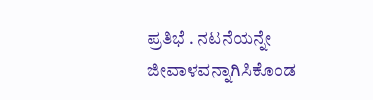ಪ್ರತಿಭೆ . ನಟನೆಯನ್ನೇ ಜೀವಾಳವನ್ನಾಗಿಸಿಕೊಂಡ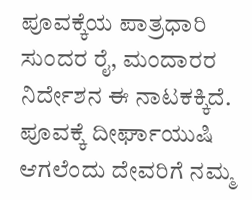ಪೂವಕ್ಕೆಯ ಪಾತ್ರಧಾರಿ ಸುಂದರ ರೈ, ಮಂದಾರರ ನಿರ್ದೇಶನ ಈ ನಾಟಕಕ್ಕಿದೆ.
ಪೂವಕ್ಕೆ ದೀರ್ಘಾಯುಷಿ ಆಗಲೆಂದು ದೇವರಿಗೆ ನಮ್ಮ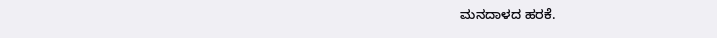ಮನದಾಳದ ಹರಕೆ.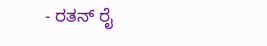- ರತನ್ ರೈ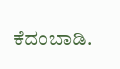ಕೆದಂಬಾಡಿ.